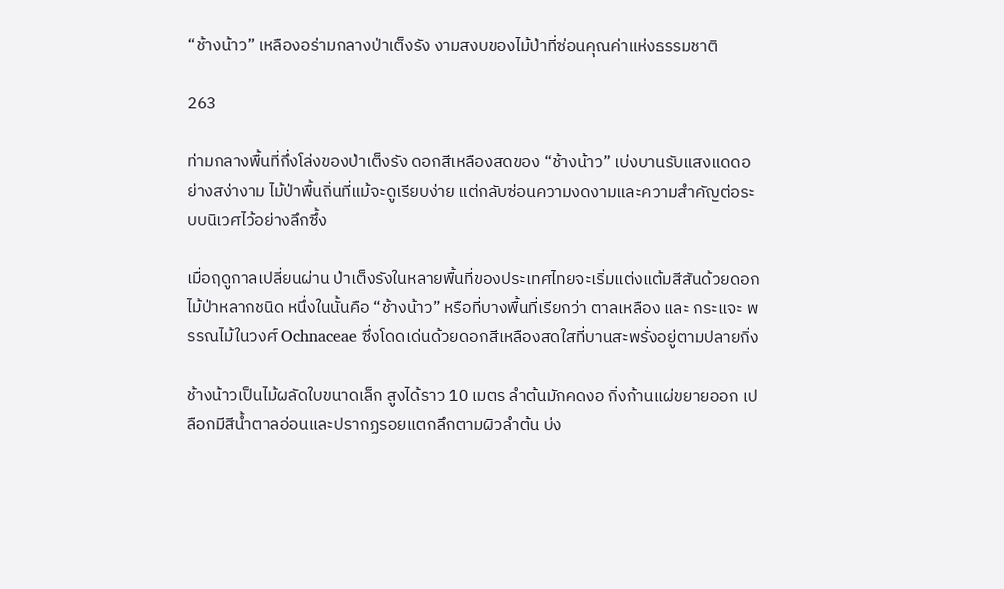“ช้างน้าว” เหลืองอร่ามกลางป่าเต็งรัง งามสงบของไม้ป่าที่ซ่อนคุณค่าแห่งธรรมชาติ

263

ท่ามกลางพื้นที่กึ่งโล่งของป่าเต็งรัง ดอกสีเหลืองสดของ “ช้างน้าว” เบ่งบานรับแสงแดดอย่างสง่างาม ไม้ป่าพื้นถิ่นที่แม้จะดูเรียบง่าย แต่กลับซ่อนความงดงามและความสำคัญต่อระบบนิเวศไว้อย่างลึกซึ้ง

เมื่อฤดูกาลเปลี่ยนผ่าน ป่าเต็งรังในหลายพื้นที่ของประเทศไทยจะเริ่มแต่งแต้มสีสันด้วยดอกไม้ป่าหลากชนิด หนึ่งในนั้นคือ “ช้างน้าว” หรือที่บางพื้นที่เรียกว่า ตาลเหลือง และ กระแจะ พรรณไม้ในวงศ์ Ochnaceae ซึ่งโดดเด่นด้วยดอกสีเหลืองสดใสที่บานสะพรั่งอยู่ตามปลายกิ่ง

ช้างน้าวเป็นไม้ผลัดใบขนาดเล็ก สูงได้ราว 10 เมตร ลำต้นมักคดงอ กิ่งก้านแผ่ขยายออก เปลือกมีสีน้ำตาลอ่อนและปรากฏรอยแตกลึกตามผิวลำต้น บ่ง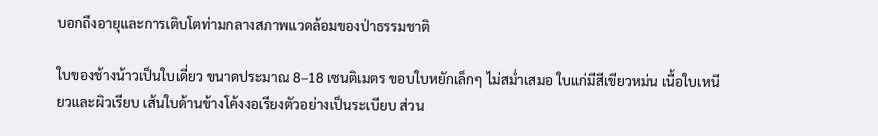บอกถึงอายุและการเติบโตท่ามกลางสภาพแวดล้อมของป่าธรรมชาติ

ใบของช้างน้าวเป็นใบเดี่ยว ขนาดประมาณ 8–18 เซนติเมตร ขอบใบหยักเล็กๆ ไม่สม่ำเสมอ ใบแก่มีสีเขียวหม่น เนื้อใบเหนียวและผิวเรียบ เส้นใบด้านข้างโค้งงอเรียงตัวอย่างเป็นระเบียบ ส่วน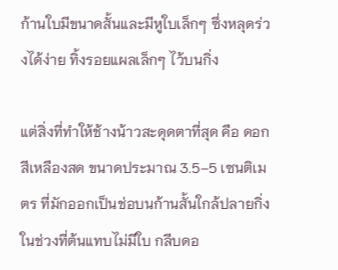ก้านใบมีขนาดสั้นและมีหูใบเล็กๆ ซึ่งหลุดร่วงได้ง่าย ทิ้งรอยแผลเล็กๆ ไว้บนกิ่ง

แต่สิ่งที่ทำให้ช้างน้าวสะดุดตาที่สุด คือ ดอกสีเหลืองสด ขนาดประมาณ 3.5–5 เซนติเมตร ที่มักออกเป็นช่อบนก้านสั้นใกล้ปลายกิ่งในช่วงที่ต้นแทบไม่มีใบ กลีบดอ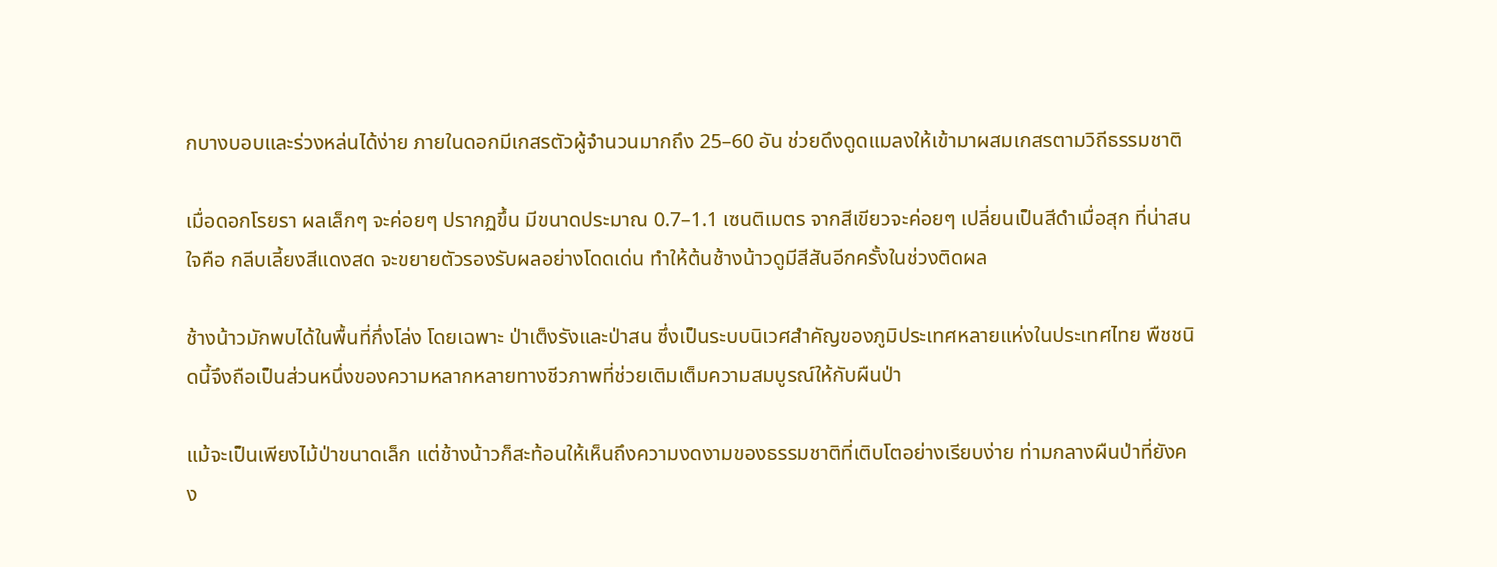กบางบอบและร่วงหล่นได้ง่าย ภายในดอกมีเกสรตัวผู้จำนวนมากถึง 25–60 อัน ช่วยดึงดูดแมลงให้เข้ามาผสมเกสรตามวิถีธรรมชาติ

เมื่อดอกโรยรา ผลเล็กๆ จะค่อยๆ ปรากฏขึ้น มีขนาดประมาณ 0.7–1.1 เซนติเมตร จากสีเขียวจะค่อยๆ เปลี่ยนเป็นสีดำเมื่อสุก ที่น่าสนใจคือ กลีบเลี้ยงสีแดงสด จะขยายตัวรองรับผลอย่างโดดเด่น ทำให้ต้นช้างน้าวดูมีสีสันอีกครั้งในช่วงติดผล

ช้างน้าวมักพบได้ในพื้นที่กึ่งโล่ง โดยเฉพาะ ป่าเต็งรังและป่าสน ซึ่งเป็นระบบนิเวศสำคัญของภูมิประเทศหลายแห่งในประเทศไทย พืชชนิดนี้จึงถือเป็นส่วนหนึ่งของความหลากหลายทางชีวภาพที่ช่วยเติมเต็มความสมบูรณ์ให้กับผืนป่า

แม้จะเป็นเพียงไม้ป่าขนาดเล็ก แต่ช้างน้าวก็สะท้อนให้เห็นถึงความงดงามของธรรมชาติที่เติบโตอย่างเรียบง่าย ท่ามกลางผืนป่าที่ยังคง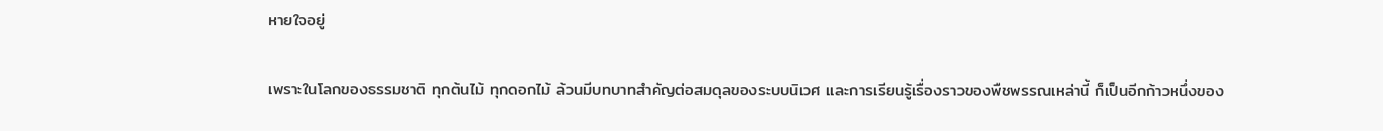หายใจอยู่

เพราะในโลกของธรรมชาติ ทุกต้นไม้ ทุกดอกไม้ ล้วนมีบทบาทสำคัญต่อสมดุลของระบบนิเวศ และการเรียนรู้เรื่องราวของพืชพรรณเหล่านี้ ก็เป็นอีกก้าวหนึ่งของ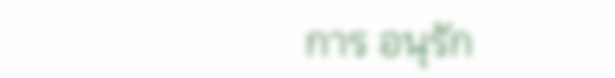การ อนุรัก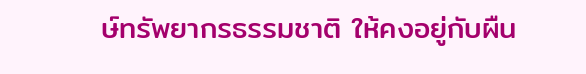ษ์ทรัพยากรธรรมชาติ ให้คงอยู่กับผืน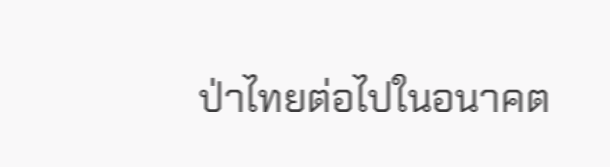ป่าไทยต่อไปในอนาคต